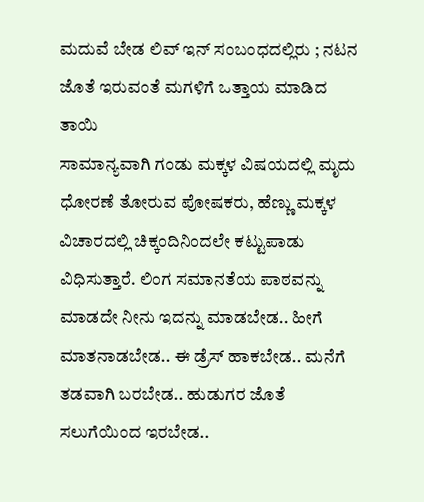ಮದುವೆ ಬೇಡ ಲಿವ್ ಇನ್ ಸಂಬಂಧದಲ್ಲಿರು ; ನಟನ ಜೊತೆ ಇರುವಂತೆ ಮಗಳಿಗೆ ಒತ್ತಾಯ ಮಾಡಿದ ತಾಯಿ
ಸಾಮಾನ್ಯವಾಗಿ ಗಂಡು ಮಕ್ಕಳ ವಿಷಯದಲ್ಲಿ ಮೃದು ಧೋರಣೆ ತೋರುವ ಪೋಷಕರು, ಹೆಣ್ಣು ಮಕ್ಕಳ ವಿಚಾರದಲ್ಲಿ ಚಿಕ್ಕಂದಿನಿಂದಲೇ ಕಟ್ಟುಪಾಡು ವಿಧಿಸುತ್ತಾರೆ. ಲಿಂಗ ಸಮಾನತೆಯ ಪಾಠವನ್ನು ಮಾಡದೇ ನೀನು ಇದನ್ನು ಮಾಡಬೇಡ.. ಹೀಗೆ ಮಾತನಾಡಬೇಡ.. ಈ ಡ್ರೆಸ್ ಹಾಕಬೇಡ.. ಮನೆಗೆ ತಡವಾಗಿ ಬರಬೇಡ.. ಹುಡುಗರ ಜೊತೆ ಸಲುಗೆಯಿಂದ ಇರಬೇಡ..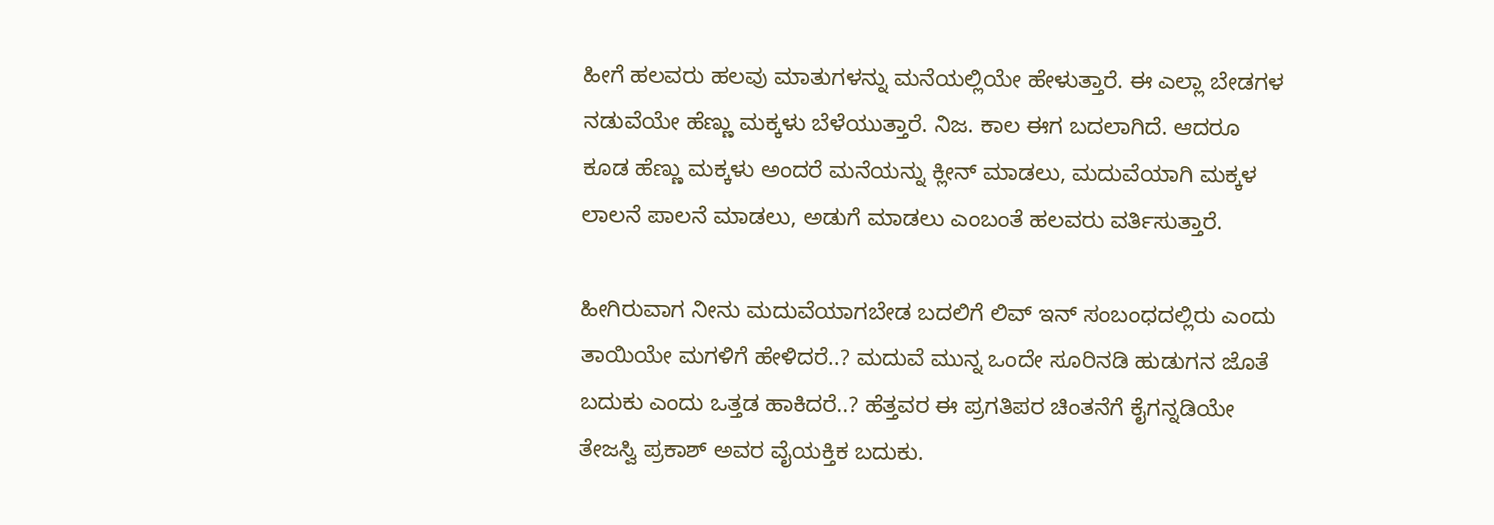ಹೀಗೆ ಹಲವರು ಹಲವು ಮಾತುಗಳನ್ನು ಮನೆಯಲ್ಲಿಯೇ ಹೇಳುತ್ತಾರೆ. ಈ ಎಲ್ಲಾ ಬೇಡಗಳ ನಡುವೆಯೇ ಹೆಣ್ಣು ಮಕ್ಕಳು ಬೆಳೆಯುತ್ತಾರೆ. ನಿಜ. ಕಾಲ ಈಗ ಬದಲಾಗಿದೆ. ಆದರೂ ಕೂಡ ಹೆಣ್ಣು ಮಕ್ಕಳು ಅಂದರೆ ಮನೆಯನ್ನು ಕ್ಲೀನ್ ಮಾಡಲು, ಮದುವೆಯಾಗಿ ಮಕ್ಕಳ ಲಾಲನೆ ಪಾಲನೆ ಮಾಡಲು, ಅಡುಗೆ ಮಾಡಲು ಎಂಬಂತೆ ಹಲವರು ವರ್ತಿಸುತ್ತಾರೆ.

ಹೀಗಿರುವಾಗ ನೀನು ಮದುವೆಯಾಗಬೇಡ ಬದಲಿಗೆ ಲಿವ್ ಇನ್ ಸಂಬಂಧದಲ್ಲಿರು ಎಂದು ತಾಯಿಯೇ ಮಗಳಿಗೆ ಹೇಳಿದರೆ..? ಮದುವೆ ಮುನ್ನ ಒಂದೇ ಸೂರಿನಡಿ ಹುಡುಗನ ಜೊತೆ ಬದುಕು ಎಂದು ಒತ್ತಡ ಹಾಕಿದರೆ..? ಹೆತ್ತವರ ಈ ಪ್ರಗತಿಪರ ಚಿಂತನೆಗೆ ಕೈಗನ್ನಡಿಯೇ ತೇಜಸ್ವಿ ಪ್ರಕಾಶ್ ಅವರ ವೈಯಕ್ತಿಕ ಬದುಕು.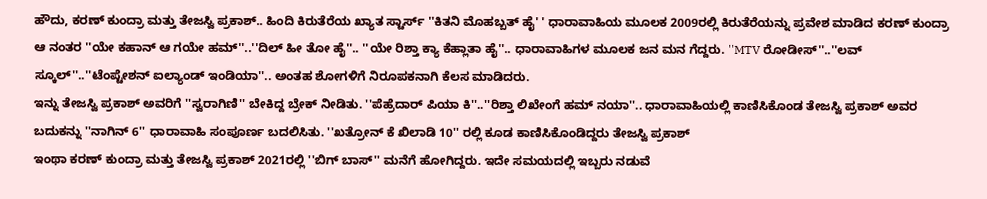ಹೌದು, ಕರಣ್ ಕುಂದ್ರಾ ಮತ್ತು ತೇಜಸ್ವಿ ಪ್ರಕಾಶ್.. ಹಿಂದಿ ಕಿರುತೆರೆಯ ಖ್ಯಾತ ಸ್ಟಾರ್ಸ್ ''ಕಿತನಿ ಮೊಹಬ್ಬತ್ ಹೈ' ' ಧಾರಾವಾಹಿಯ ಮೂಲಕ 2009ರಲ್ಲಿ ಕಿರುತೆರೆಯನ್ನು ಪ್ರವೇಶ ಮಾಡಿದ ಕರಣ್ ಕುಂದ್ರಾ ಆ ನಂತರ ''ಯೇ ಕಹಾನ್ ಆ ಗಯೇ ಹಮ್''..''ದಿಲ್ ಹೀ ತೋ ಹೈ''.. ''ಯೇ ರಿಶ್ತಾ ಕ್ಯಾ ಕೆಹ್ಲಾತಾ ಹೈ''.. ಧಾರಾವಾಹಿಗಳ ಮೂಲಕ ಜನ ಮನ ಗೆದ್ದರು. ''MTV ರೋಡೀಸ್''..''ಲವ್ ಸ್ಕೂಲ್''..''ಟೆಂಪ್ಟೇಶನ್ ಐಲ್ಯಾಂಡ್ ಇಂಡಿಯಾ''.. ಅಂತಹ ಶೋಗಳಿಗೆ ನಿರೂಪಕನಾಗಿ ಕೆಲಸ ಮಾಡಿದರು.
ಇನ್ನು ತೇಜಸ್ವಿ ಪ್ರಕಾಶ್ ಅವರಿಗೆ ''ಸ್ವರಾಗಿಣಿ'' ಬೇಕಿದ್ದ ಬ್ರೇಕ್ ನೀಡಿತು. ''ಪೆಹ್ರೆದಾರ್ ಪಿಯಾ ಕಿ''..''ರಿಶ್ತಾ ಲಿಖೇಂಗೆ ಹಮ್ ನಯಾ''.. ಧಾರಾವಾಹಿಯಲ್ಲಿ ಕಾಣಿಸಿಕೊಂಡ ತೇಜಸ್ವಿ ಪ್ರಕಾಶ್ ಅವರ ಬದುಕನ್ನು ''ನಾಗಿನ್ 6'' ಧಾರಾವಾಹಿ ಸಂಪೂರ್ಣ ಬದಲಿಸಿತು. ''ಖತ್ರೋನ್ ಕೆ ಖಿಲಾಡಿ 10'' ರಲ್ಲಿ ಕೂಡ ಕಾಣಿಸಿಕೊಂಡಿದ್ದರು ತೇಜಸ್ವಿ ಪ್ರಕಾಶ್
ಇಂಥಾ ಕರಣ್ ಕುಂದ್ರಾ ಮತ್ತು ತೇಜಸ್ವಿ ಪ್ರಕಾಶ್ 2021ರಲ್ಲಿ ''ಬಿಗ್ ಬಾಸ್'' ಮನೆಗೆ ಹೋಗಿದ್ದರು. ಇದೇ ಸಮಯದಲ್ಲಿ ಇಬ್ಬರು ನಡುವೆ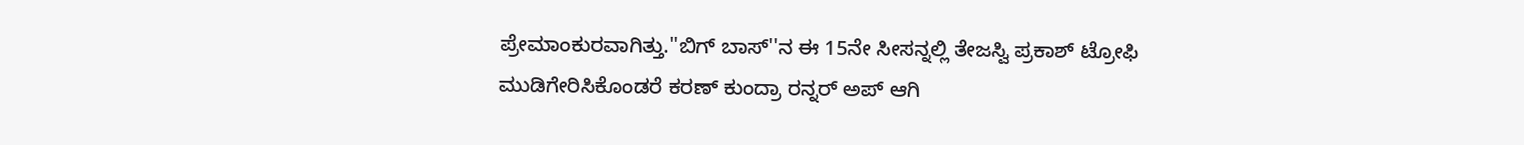ಪ್ರೇಮಾಂಕುರವಾಗಿತ್ತು.''ಬಿಗ್ ಬಾಸ್''ನ ಈ 15ನೇ ಸೀಸನ್ನಲ್ಲಿ ತೇಜಸ್ವಿ ಪ್ರಕಾಶ್ ಟ್ರೋಫಿ ಮುಡಿಗೇರಿಸಿಕೊಂಡರೆ ಕರಣ್ ಕುಂದ್ರಾ ರನ್ನರ್ ಅಪ್ ಆಗಿ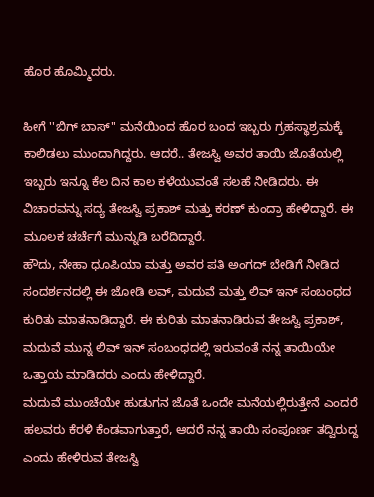ಹೊರ ಹೊಮ್ಮಿದರು.

ಹೀಗೆ ''ಬಿಗ್ ಬಾಸ್'' ಮನೆಯಿಂದ ಹೊರ ಬಂದ ಇಬ್ಬರು ಗ್ರಹಸ್ಥಾಶ್ರಮಕ್ಕೆ ಕಾಲಿಡಲು ಮುಂದಾಗಿದ್ದರು. ಆದರೆ.. ತೇಜಸ್ವಿ ಅವರ ತಾಯಿ ಜೊತೆಯಲ್ಲಿ ಇಬ್ಬರು ಇನ್ನೂ ಕೆಲ ದಿನ ಕಾಲ ಕಳೆಯುವಂತೆ ಸಲಹೆ ನೀಡಿದರು. ಈ ವಿಚಾರವನ್ನು ಸದ್ಯ ತೇಜಸ್ವಿ ಪ್ರಕಾಶ್ ಮತ್ತು ಕರಣ್ ಕುಂದ್ರಾ ಹೇಳಿದ್ದಾರೆ. ಈ ಮೂಲಕ ಚರ್ಚೆಗೆ ಮುನ್ನುಡಿ ಬರೆದಿದ್ದಾರೆ.
ಹೌದು, ನೇಹಾ ಧೂಪಿಯಾ ಮತ್ತು ಅವರ ಪತಿ ಅಂಗದ್ ಬೇಡಿಗೆ ನೀಡಿದ ಸಂದರ್ಶನದಲ್ಲಿ ಈ ಜೋಡಿ ಲವ್, ಮದುವೆ ಮತ್ತು ಲಿವ್ ಇನ್ ಸಂಬಂಧದ ಕುರಿತು ಮಾತನಾಡಿದ್ದಾರೆ. ಈ ಕುರಿತು ಮಾತನಾಡಿರುವ ತೇಜಸ್ವಿ ಪ್ರಕಾಶ್, ಮದುವೆ ಮುನ್ನ ಲಿವ್ ಇನ್ ಸಂಬಂಧದಲ್ಲಿ ಇರುವಂತೆ ನನ್ನ ತಾಯಿಯೇ ಒತ್ತಾಯ ಮಾಡಿದರು ಎಂದು ಹೇಳಿದ್ದಾರೆ.
ಮದುವೆ ಮುಂಚೆಯೇ ಹುಡುಗನ ಜೊತೆ ಒಂದೇ ಮನೆಯಲ್ಲಿರುತ್ತೇನೆ ಎಂದರೆ ಹಲವರು ಕೆರಳಿ ಕೆಂಡವಾಗುತ್ತಾರೆ, ಆದರೆ ನನ್ನ ತಾಯಿ ಸಂಪೂರ್ಣ ತದ್ವಿರುದ್ದ ಎಂದು ಹೇಳಿರುವ ತೇಜಸ್ವಿ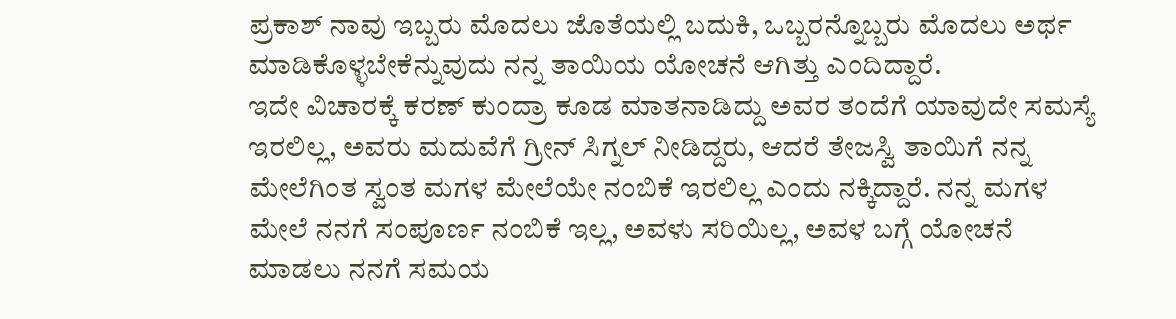ಪ್ರಕಾಶ್ ನಾವು ಇಬ್ಬರು ಮೊದಲು ಜೊತೆಯಲ್ಲಿ ಬದುಕಿ, ಒಬ್ಬರನ್ನೊಬ್ಬರು ಮೊದಲು ಅರ್ಥ ಮಾಡಿಕೊಳ್ಳಬೇಕೆನ್ನುವುದು ನನ್ನ ತಾಯಿಯ ಯೋಚನೆ ಆಗಿತ್ತು ಎಂದಿದ್ದಾರೆ.
ಇದೇ ವಿಚಾರಕ್ಕೆ ಕರಣ್ ಕುಂದ್ರಾ ಕೂಡ ಮಾತನಾಡಿದ್ದು ಅವರ ತಂದೆಗೆ ಯಾವುದೇ ಸಮಸ್ಯೆ ಇರಲಿಲ್ಲ, ಅವರು ಮದುವೆಗೆ ಗ್ರೀನ್ ಸಿಗ್ನಲ್ ನೀಡಿದ್ದರು, ಆದರೆ ತೇಜಸ್ವಿ ತಾಯಿಗೆ ನನ್ನ ಮೇಲೆಗಿಂತ ಸ್ವಂತ ಮಗಳ ಮೇಲೆಯೇ ನಂಬಿಕೆ ಇರಲಿಲ್ಲ ಎಂದು ನಕ್ಕಿದ್ದಾರೆ. ನನ್ನ ಮಗಳ ಮೇಲೆ ನನಗೆ ಸಂಪೂರ್ಣ ನಂಬಿಕೆ ಇಲ್ಲ, ಅವಳು ಸರಿಯಿಲ್ಲ, ಅವಳ ಬಗ್ಗೆ ಯೋಚನೆ ಮಾಡಲು ನನಗೆ ಸಮಯ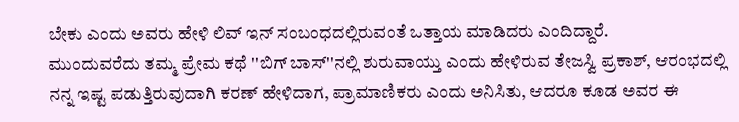ಬೇಕು ಎಂದು ಅವರು ಹೇಳಿ ಲಿವ್ ಇನ್ ಸಂಬಂಧದಲ್ಲಿರುವಂತೆ ಒತ್ತಾಯ ಮಾಡಿದರು ಎಂದಿದ್ದಾರೆ.
ಮುಂದುವರೆದು ತಮ್ಮ ಪ್ರೇಮ ಕಥೆ ''ಬಿಗ್ ಬಾಸ್''ನಲ್ಲಿ ಶುರುವಾಯ್ತು ಎಂದು ಹೇಳಿರುವ ತೇಜಸ್ವಿ ಪ್ರಕಾಶ್, ಆರಂಭದಲ್ಲಿ ನನ್ನ ಇಷ್ಟ ಪಡುತ್ತಿರುವುದಾಗಿ ಕರಣ್ ಹೇಳಿದಾಗ, ಪ್ರಾಮಾಣಿಕರು ಎಂದು ಅನಿಸಿತು, ಆದರೂ ಕೂಡ ಅವರ ಈ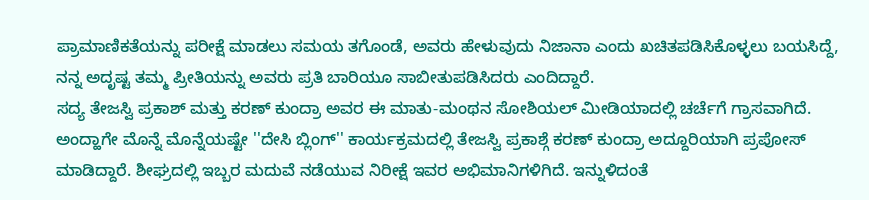ಪ್ರಾಮಾಣಿಕತೆಯನ್ನು ಪರೀಕ್ಷೆ ಮಾಡಲು ಸಮಯ ತಗೊಂಡೆ, ಅವರು ಹೇಳುವುದು ನಿಜಾನಾ ಎಂದು ಖಚಿತಪಡಿಸಿಕೊಳ್ಳಲು ಬಯಸಿದ್ದೆ, ನನ್ನ ಅದೃಷ್ಟ ತಮ್ಮ ಪ್ರೀತಿಯನ್ನು ಅವರು ಪ್ರತಿ ಬಾರಿಯೂ ಸಾಬೀತುಪಡಿಸಿದರು ಎಂದಿದ್ದಾರೆ.
ಸದ್ಯ ತೇಜಸ್ವಿ ಪ್ರಕಾಶ್ ಮತ್ತು ಕರಣ್ ಕುಂದ್ರಾ ಅವರ ಈ ಮಾತು-ಮಂಥನ ಸೋಶಿಯಲ್ ಮೀಡಿಯಾದಲ್ಲಿ ಚರ್ಚೆಗೆ ಗ್ರಾಸವಾಗಿದೆ. ಅಂದ್ಹಾಗೇ ಮೊನ್ನೆ ಮೊನ್ನೆಯಷ್ಟೇ ''ದೇಸಿ ಬ್ಲಿಂಗ್'' ಕಾರ್ಯಕ್ರಮದಲ್ಲಿ ತೇಜಸ್ವಿ ಪ್ರಕಾಶ್ಗೆ ಕರಣ್ ಕುಂದ್ರಾ ಅದ್ದೂರಿಯಾಗಿ ಪ್ರಪೋಸ್ ಮಾಡಿದ್ದಾರೆ. ಶೀಘ್ರದಲ್ಲಿ ಇಬ್ಬರ ಮದುವೆ ನಡೆಯುವ ನಿರೀಕ್ಷೆ ಇವರ ಅಭಿಮಾನಿಗಳಿಗಿದೆ. ಇನ್ನುಳಿದಂತೆ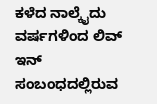ಕಳೆದ ನಾಲ್ಕೈದು ವರ್ಷಗಳಿಂದ ಲಿವ್ ಇನ್ ಸಂಬಂಧದಲ್ಲಿರುವ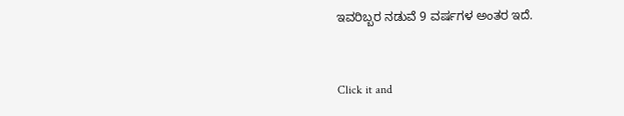ಇವರಿಬ್ಬರ ನಡುವೆ 9 ವರ್ಷಗಳ ಅಂತರ ಇದೆ.


Click it and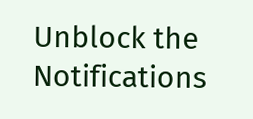Unblock the Notifications